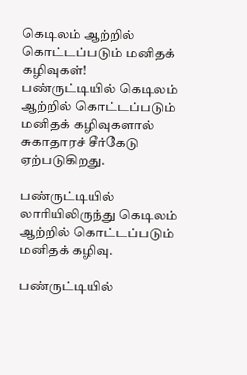கெடிலம் ஆற்றில் கொட்டப்படும் மனிதக் கழிவுகள்!
பண்ருட்டியில் கெடிலம் ஆற்றில் கொட்டப்படும் மனிதக் கழிவுகளால் சுகாதாரச் சீர்கேடு ஏற்படுகிறது.

பண்ருட்டியில் லாரியிலிருந்து கெடிலம் ஆற்றில் கொட்டப்படும் மனிதக் கழிவு.

பண்ருட்டியில்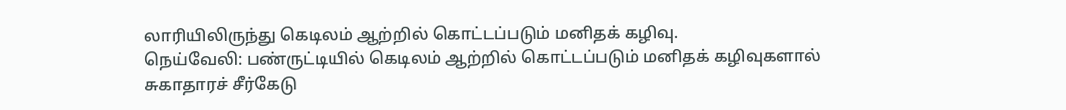லாரியிலிருந்து கெடிலம் ஆற்றில் கொட்டப்படும் மனிதக் கழிவு.
நெய்வேலி: பண்ருட்டியில் கெடிலம் ஆற்றில் கொட்டப்படும் மனிதக் கழிவுகளால் சுகாதாரச் சீர்கேடு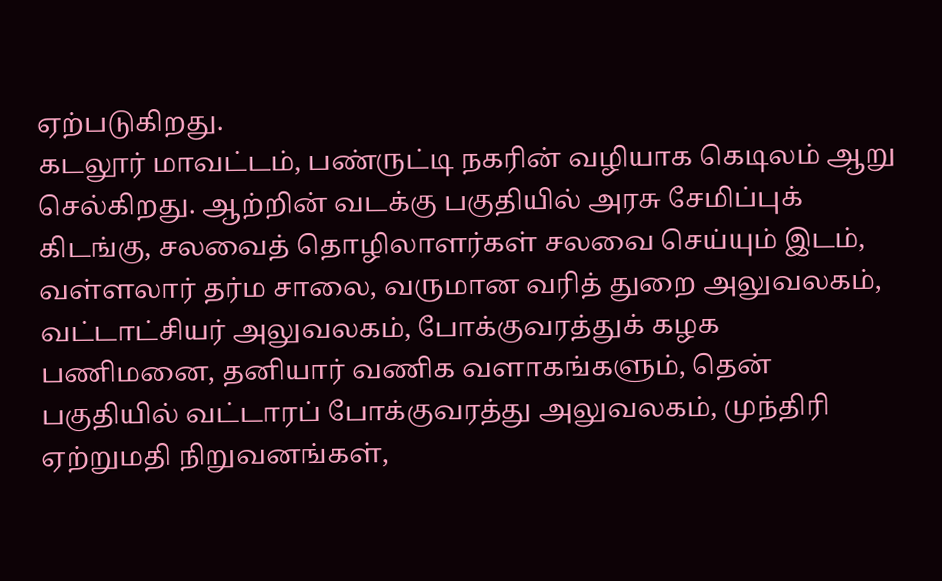ஏற்படுகிறது.
கடலூர் மாவட்டம், பண்ருட்டி நகரின் வழியாக கெடிலம் ஆறு செல்கிறது. ஆற்றின் வடக்கு பகுதியில் அரசு சேமிப்புக் கிடங்கு, சலவைத் தொழிலாளர்கள் சலவை செய்யும் இடம், வள்ளலார் தர்ம சாலை, வருமான வரித் துறை அலுவலகம், வட்டாட்சியர் அலுவலகம், போக்குவரத்துக் கழக பணிமனை, தனியார் வணிக வளாகங்களும், தென் பகுதியில் வட்டாரப் போக்குவரத்து அலுவலகம், முந்திரி ஏற்றுமதி நிறுவனங்கள்,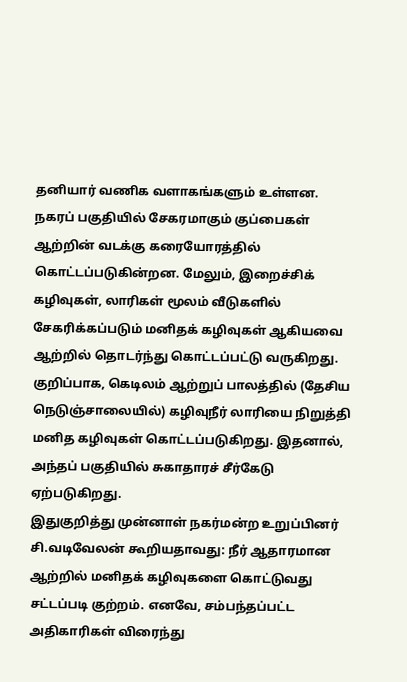தனியார் வணிக வளாகங்களும் உள்ளன.
நகரப் பகுதியில் சேகரமாகும் குப்பைகள் ஆற்றின் வடக்கு கரையோரத்தில் கொட்டப்படுகின்றன. மேலும், இறைச்சிக் கழிவுகள், லாரிகள் மூலம் வீடுகளில் சேகரிக்கப்படும் மனிதக் கழிவுகள் ஆகியவை ஆற்றில் தொடர்ந்து கொட்டப்பட்டு வருகிறது. குறிப்பாக, கெடிலம் ஆற்றுப் பாலத்தில் (தேசிய நெடுஞ்சாலையில்) கழிவுநீர் லாரியை நிறுத்தி மனித கழிவுகள் கொட்டப்படுகிறது. இதனால், அந்தப் பகுதியில் சுகாதாரச் சீர்கேடு ஏற்படுகிறது.
இதுகுறித்து முன்னாள் நகர்மன்ற உறுப்பினர் சி.வடிவேலன் கூறியதாவது: நீர் ஆதாரமான ஆற்றில் மனிதக் கழிவுகளை கொட்டுவது சட்டப்படி குற்றம். எனவே, சம்பந்தப்பட்ட அதிகாரிகள் விரைந்து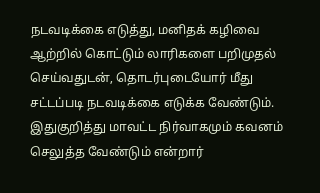நடவடிக்கை எடுத்து, மனிதக் கழிவை ஆற்றில் கொட்டும் லாரிகளை பறிமுதல் செய்வதுடன், தொடர்புடையோர் மீது சட்டப்படி நடவடிக்கை எடுக்க வேண்டும். இதுகுறித்து மாவட்ட நிர்வாகமும் கவனம் செலுத்த வேண்டும் என்றார்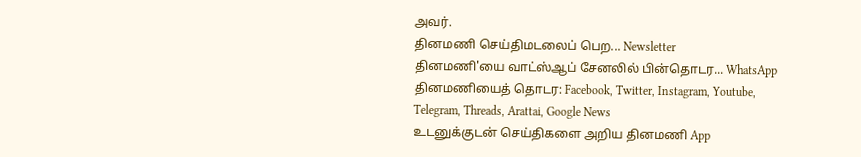அவர்.
தினமணி செய்திமடலைப் பெற... Newsletter
தினமணி'யை வாட்ஸ்ஆப் சேனலில் பின்தொடர... WhatsApp
தினமணியைத் தொடர: Facebook, Twitter, Instagram, Youtube, Telegram, Threads, Arattai, Google News
உடனுக்குடன் செய்திகளை அறிய தினமணி App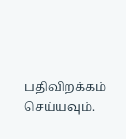பதிவிறக்கம் செய்யவும்.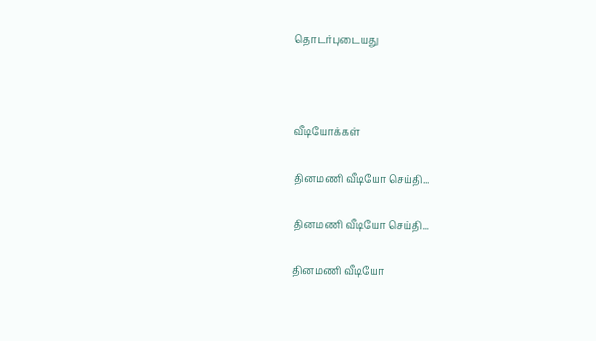தொடர்புடையது



வீடியோக்கள்

தினமணி வீடியோ செய்தி...

தினமணி வீடியோ செய்தி...

தினமணி வீடியோ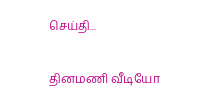செய்தி...

தினமணி வீடியோ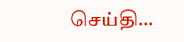செய்தி...